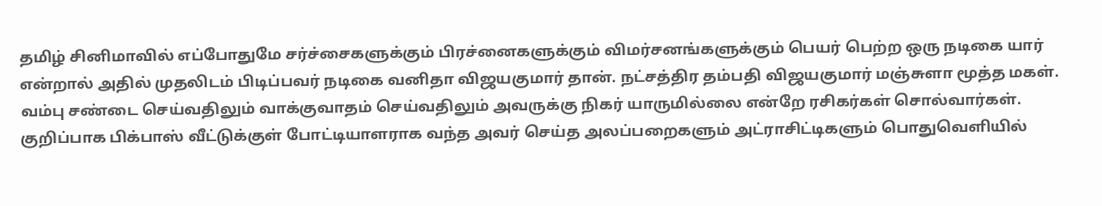தமிழ் சினிமாவில் எப்போதுமே சர்ச்சைகளுக்கும் பிரச்னைகளுக்கும் விமர்சனங்களுக்கும் பெயர் பெற்ற ஒரு நடிகை யார் என்றால் அதில் முதலிடம் பிடிப்பவர் நடிகை வனிதா விஜயகுமார் தான். நட்சத்திர தம்பதி விஜயகுமார் மஞ்சுளா மூத்த மகள். வம்பு சண்டை செய்வதிலும் வாக்குவாதம் செய்வதிலும் அவருக்கு நிகர் யாருமில்லை என்றே ரசிகர்கள் சொல்வார்கள்.
குறிப்பாக பிக்பாஸ் வீட்டுக்குள் போட்டியாளராக வந்த அவர் செய்த அலப்பறைகளும் அட்ராசிட்டிகளும் பொதுவெளியில்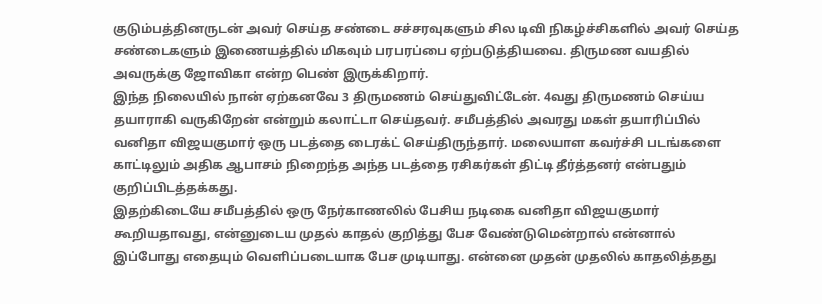குடும்பத்தினருடன் அவர் செய்த சண்டை சச்சரவுகளும் சில டிவி நிகழ்ச்சிகளில் அவர் செய்த சண்டைகளும் இணையத்தில் மிகவும் பரபரப்பை ஏற்படுத்தியவை. திருமண வயதில் அவருக்கு ஜோவிகா என்ற பெண் இருக்கிறார்.
இந்த நிலையில் நான் ஏற்கனவே 3 திருமணம் செய்துவிட்டேன். 4வது திருமணம் செய்ய தயாராகி வருகிறேன் என்றும் கலாட்டா செய்தவர். சமீபத்தில் அவரது மகள் தயாரிப்பில் வனிதா விஜயகுமார் ஒரு படத்தை டைரக்ட் செய்திருந்தார். மலையாள கவர்ச்சி படங்களை காட்டிலும் அதிக ஆபாசம் நிறைந்த அந்த படத்தை ரசிகர்கள் திட்டி தீர்த்தனர் என்பதும் குறிப்பிடத்தக்கது.
இதற்கிடையே சமீபத்தில் ஒரு நேர்காணலில் பேசிய நடிகை வனிதா விஜயகுமார் கூறியதாவது, என்னுடைய முதல் காதல் குறித்து பேச வேண்டுமென்றால் என்னால் இப்போது எதையும் வெளிப்படையாக பேச முடியாது. என்னை முதன் முதலில் காதலித்தது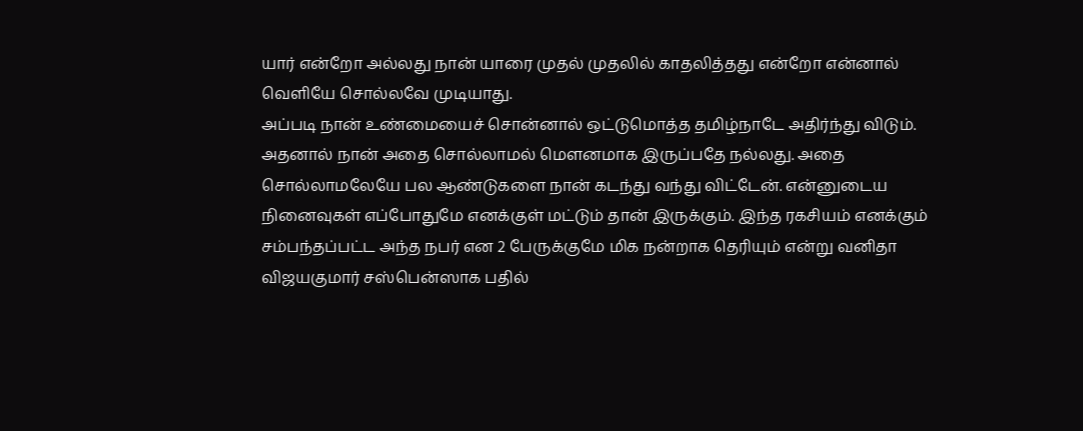யார் என்றோ அல்லது நான் யாரை முதல் முதலில் காதலித்தது என்றோ என்னால் வெளியே சொல்லவே முடியாது.
அப்படி நான் உண்மையைச் சொன்னால் ஒட்டுமொத்த தமிழ்நாடே அதிர்ந்து விடும். அதனால் நான் அதை சொல்லாமல் மௌனமாக இருப்பதே நல்லது. அதை சொல்லாமலேயே பல ஆண்டுகளை நான் கடந்து வந்து விட்டேன். என்னுடைய நினைவுகள் எப்போதுமே எனக்குள் மட்டும் தான் இருக்கும். இந்த ரகசியம் எனக்கும் சம்பந்தப்பட்ட அந்த நபர் என 2 பேருக்குமே மிக நன்றாக தெரியும் என்று வனிதா விஜயகுமார் சஸ்பென்ஸாக பதில்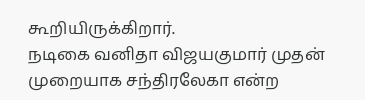கூறியிருக்கிறார்.
நடிகை வனிதா விஜயகுமார் முதன் முறையாக சந்திரலேகா என்ற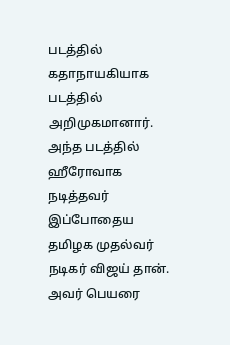படத்தில் கதாநாயகியாக படத்தில் அறிமுகமானார். அந்த படத்தில் ஹீரோவாக நடித்தவர் இப்போதைய தமிழக முதல்வர் நடிகர் விஜய் தான். அவர் பெயரை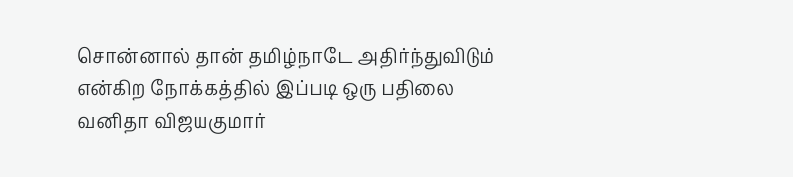சொன்னால் தான் தமிழ்நாடே அதிர்ந்துவிடும் என்கிற நோக்கத்தில் இப்படி ஒரு பதிலை வனிதா விஜயகுமார்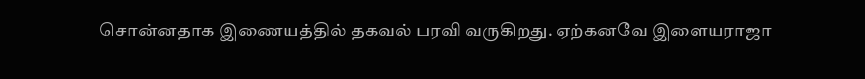சொன்னதாக இணையத்தில் தகவல் பரவி வருகிறது. ஏற்கனவே இளையராஜா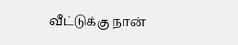வீட்டுக்கு நான்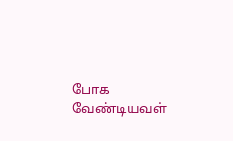போக வேண்டியவள்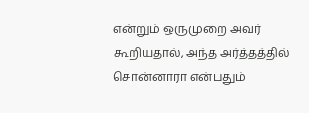என்றும் ஒருமுறை அவர் கூறியதால், அந்த அர்த்தத்தில் சொன்னாரா என்பதும்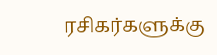ரசிகர்களுக்கு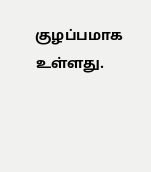குழப்பமாக உள்ளது.